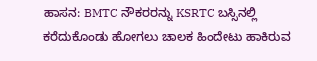ಹಾಸನ: BMTC ನೌಕರರನ್ನು KSRTC ಬಸ್ಸಿನಲ್ಲಿ ಕರೆದುಕೊಂಡು ಹೋಗಲು ಚಾಲಕ ಹಿಂದೇಟು ಹಾಕಿರುವ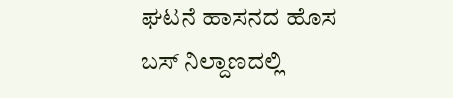ಘಟನೆ ಹಾಸನದ ಹೊಸ ಬಸ್ ನಿಲ್ದಾಣದಲ್ಲಿ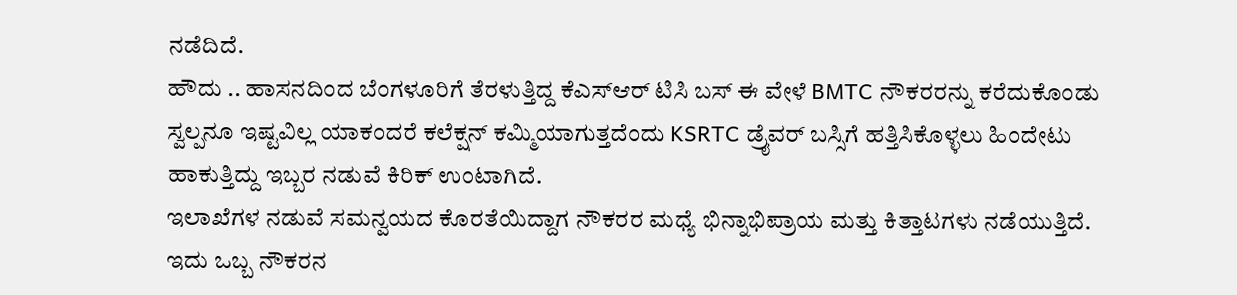ನಡೆದಿದೆ.
ಹೌದು .. ಹಾಸನದಿಂದ ಬೆಂಗಳೂರಿಗೆ ತೆರಳುತ್ತಿದ್ದ ಕೆಎಸ್ಆರ್ ಟಿಸಿ ಬಸ್ ಈ ವೇಳೆ BMTC ನೌಕರರನ್ನು ಕರೆದುಕೊಂಡು ಸ್ವಲ್ಪನೂ ಇಷ್ಟವಿಲ್ಲ ಯಾಕಂದರೆ ಕಲೆಕ್ಷನ್ ಕಮ್ಮಿಯಾಗುತ್ತದೆಂದು KSRTC ಡ್ರೈವರ್ ಬಸ್ಸಿಗೆ ಹತ್ತಿಸಿಕೊಳ್ಳಲು ಹಿಂದೇಟು ಹಾಕುತ್ತಿದ್ದು ಇಬ್ಬರ ನಡುವೆ ಕಿರಿಕ್ ಉಂಟಾಗಿದೆ.
ಇಲಾಖೆಗಳ ನಡುವೆ ಸಮನ್ವಯದ ಕೊರತೆಯಿದ್ದಾಗ ನೌಕರರ ಮಧ್ಯೆ ಭಿನ್ನಾಭಿಪ್ರಾಯ ಮತ್ತು ಕಿತ್ತಾಟಗಳು ನಡೆಯುತ್ತಿದೆ. ಇದು ಒಬ್ಬ ನೌಕರನ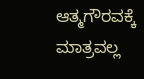ಆತ್ಮಗೌರವಕ್ಕೆ ಮಾತ್ರವಲ್ಲ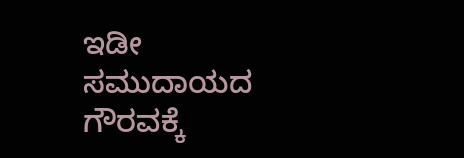ಇಡೀ ಸಮುದಾಯದ ಗೌರವಕ್ಕೆ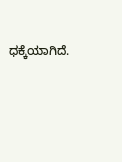ಧಕ್ಕೆಯಾಗಿದೆ.